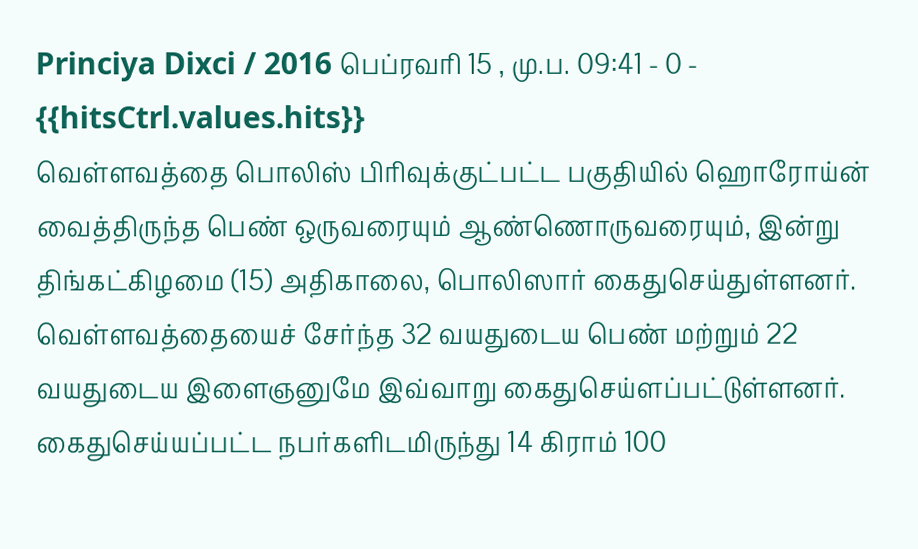Princiya Dixci / 2016 பெப்ரவரி 15 , மு.ப. 09:41 - 0 - {{hitsCtrl.values.hits}}
வெள்ளவத்தை பொலிஸ் பிரிவுக்குட்பட்ட பகுதியில் ஹொரோய்ன் வைத்திருந்த பெண் ஒருவரையும் ஆண்ணொருவரையும், இன்று திங்கட்கிழமை (15) அதிகாலை, பொலிஸார் கைதுசெய்துள்ளனர்.
வெள்ளவத்தையைச் சேர்ந்த 32 வயதுடைய பெண் மற்றும் 22 வயதுடைய இளைஞனுமே இவ்வாறு கைதுசெய்ளப்பட்டுள்ளனர்.
கைதுசெய்யப்பட்ட நபர்களிடமிருந்து 14 கிராம் 100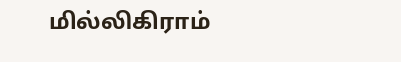மில்லிகிராம்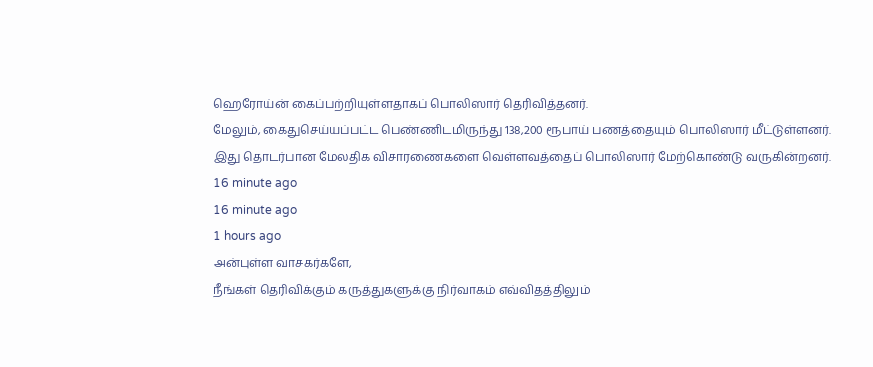ஹெரோய்ன் கைப்பற்றியுள்ளதாகப் பொலிஸார் தெரிவித்தனர்.
மேலும், கைதுசெய்யப்பட்ட பெண்ணிடமிருந்து 138,200 ரூபாய் பணத்தையும் பொலிஸார் மீட்டுள்ளனர்.
இது தொடர்பான மேலதிக விசாரணைகளை வெள்ளவத்தைப் பொலிஸார் மேற்கொண்டு வருகின்றனர்.
16 minute ago
16 minute ago
1 hours ago
அன்புள்ள வாசகர்களே,
நீங்கள் தெரிவிக்கும் கருத்துகளுக்கு நிர்வாகம் எவ்விதத்திலும்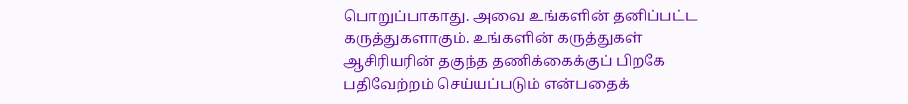பொறுப்பாகாது. அவை உங்களின் தனிப்பட்ட கருத்துகளாகும். உங்களின் கருத்துகள் ஆசிரியரின் தகுந்த தணிக்கைக்குப் பிறகே பதிவேற்றம் செய்யப்படும் என்பதைக்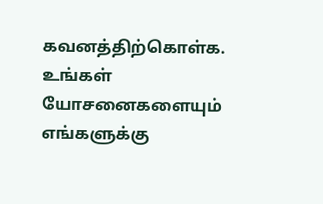கவனத்திற்கொள்க. உங்கள் யோசனைகளையும் எங்களுக்கு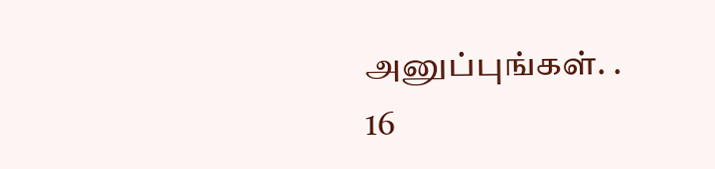அனுப்புங்கள். .
16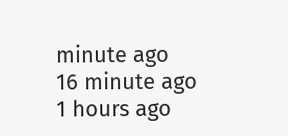minute ago
16 minute ago
1 hours ago